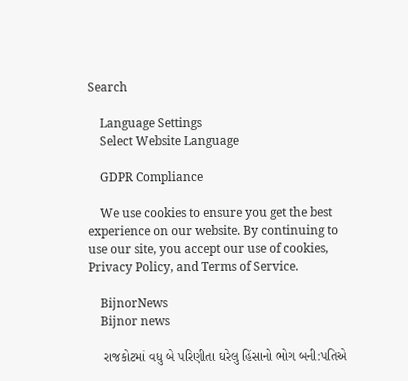Search

    Language Settings
    Select Website Language

    GDPR Compliance

    We use cookies to ensure you get the best experience on our website. By continuing to use our site, you accept our use of cookies, Privacy Policy, and Terms of Service.

    BijnorNews
    Bijnor news

    રાજકોટમાં વધુ બે પરિણીતા ઘરેલુ હિંસાનો ભોગ બની:પતિએ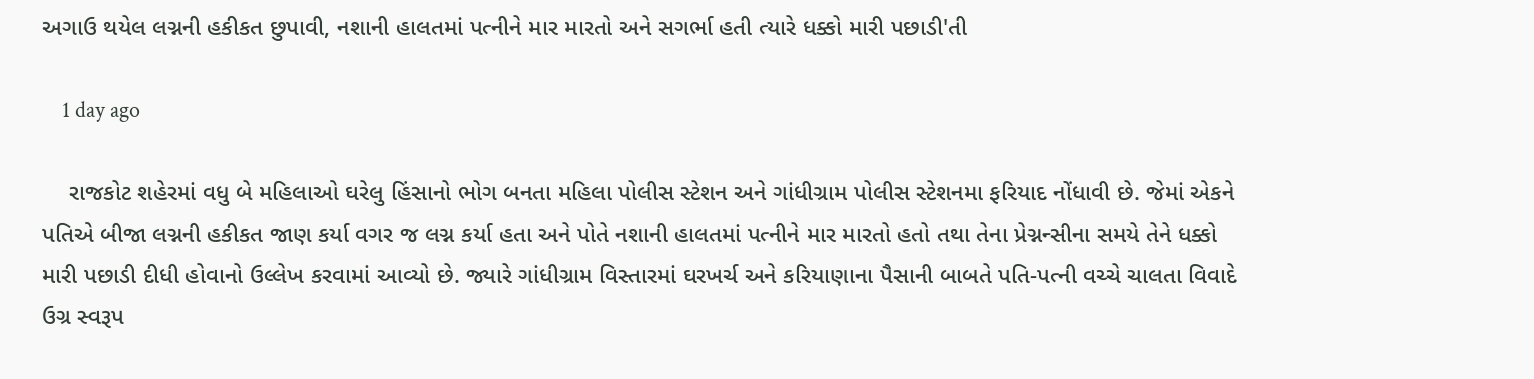અગાઉ થયેલ લગ્નની હકીકત છુપાવી, નશાની હાલતમાં પત્નીને માર મારતો અને સગર્ભા હતી ત્યારે ધક્કો મારી પછાડી'તી

    1 day ago

    રાજકોટ શહેરમાં વધુ બે મહિલાઓ ઘરેલુ હિંસાનો ભોગ બનતા મહિલા પોલીસ સ્ટેશન અને ગાંધીગ્રામ પોલીસ સ્ટેશનમા ફરિયાદ નોંધાવી છે. જેમાં એકને પતિએ બીજા લગ્નની હકીકત જાણ કર્યા વગર જ લગ્ન કર્યા હતા અને પોતે નશાની હાલતમાં પત્નીને માર મારતો હતો તથા તેના પ્રેગ્નન્સીના સમયે તેને ધક્કો મારી પછાડી દીધી હોવાનો ઉલ્લેખ કરવામાં આવ્યો છે. જ્યારે ગાંધીગ્રામ વિસ્તારમાં ઘરખર્ચ અને કરિયાણાના પૈસાની બાબતે પતિ-પત્ની વચ્ચે ચાલતા વિવાદે ઉગ્ર સ્વરૂપ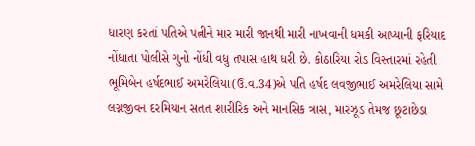ધારણ કરતાં પતિએ પત્નીને માર મારી જાનથી મારી નાખવાની ધમકી આપ્યાની ફરિયાદ નોંધાતા પોલીસે ગુનો નોંધી વધુ તપાસ હાથ ધરી છે. કોઠારિયા રોડ વિસ્તારમાં રહેતી ભૂમિબેન હર્ષદભાઈ અમરેલિયા(ઉ.વ.34)એ પતિ હર્ષદ લવજીભાઈ અમરેલિયા સામે લગ્નજીવન દરમિયાન સતત શારીરિક અને માનસિક ત્રાસ, મારઝૂડ તેમજ છૂટાછેડા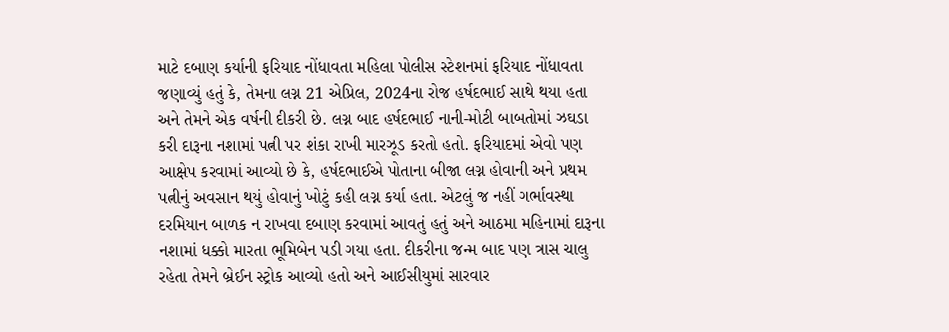માટે દબાણ કર્યાની ફરિયાદ નોંધાવતા મહિલા પોલીસ સ્ટેશનમાં ફરિયાદ નોંધાવતા જણાવ્યું હતું કે, તેમના લગ્ન 21 એપ્રિલ, 2024ના રોજ હર્ષદભાઈ સાથે થયા હતા અને તેમને એક વર્ષની દીકરી છે. લગ્ન બાદ હર્ષદભાઈ નાની-મોટી બાબતોમાં ઝઘડા કરી દારૂના નશામાં પત્ની પર શંકા રાખી મારઝૂડ કરતો હતો. ફરિયાદમાં એવો પણ આક્ષેપ કરવામાં આવ્યો છે કે, હર્ષદભાઈએ પોતાના બીજા લગ્ન હોવાની અને પ્રથમ પત્નીનું અવસાન થયું હોવાનું ખોટું કહી લગ્ન કર્યા હતા. એટલું જ નહીં ગર્ભાવસ્થા દરમિયાન બાળક ન રાખવા દબાણ કરવામાં આવતું હતું અને આઠમા મહિનામાં દારૂના નશામાં ધક્કો મારતા ભૂમિબેન પડી ગયા હતા. દીકરીના જન્મ બાદ પણ ત્રાસ ચાલુ રહેતા તેમને બ્રેઈન સ્ટ્રોક આવ્યો હતો અને આઈસીયુમાં સારવાર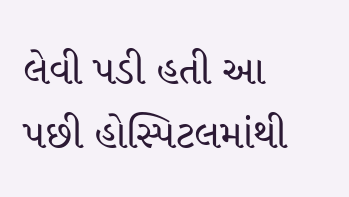લેવી પડી હતી આ પછી હોસ્પિટલમાંથી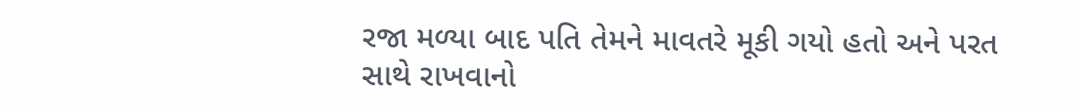રજા મળ્યા બાદ પતિ તેમને માવતરે મૂકી ગયો હતો અને પરત સાથે રાખવાનો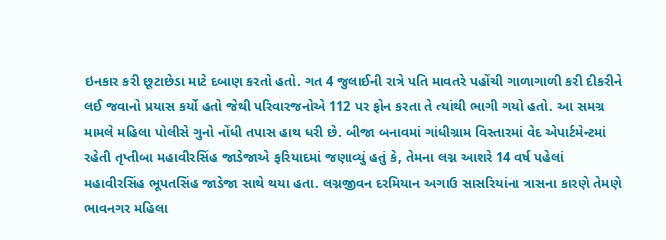ઇનકાર કરી છૂટાછેડા માટે દબાણ કરતો હતો. ગત 4 જુલાઈની રાત્રે પતિ માવતરે પહોંચી ગાળાગાળી કરી દીકરીને લઈ જવાનો પ્રયાસ કર્યો હતો જેથી પરિવારજનોએ 112 પર ફોન કરતા તે ત્યાંથી ભાગી ગયો હતો. આ સમગ્ર મામલે મહિલા પોલીસે ગુનો નોંધી તપાસ હાથ ધરી છે. બીજા બનાવમાં ગાંધીગ્રામ વિસ્તારમાં વેદ એપાર્ટમેન્ટમાં રહેતી તૃપ્તીબા મહાવીરસિંહ જાડેજાએ ફરિયાદમાં જણાવ્યું હતું કે, તેમના લગ્ન આશરે 14 વર્ષ પહેલાં મહાવીરસિંહ ભૂપતસિંહ જાડેજા સાથે થયા હતા. લગ્નજીવન દરમિયાન અગાઉ સાસરિયાંના ત્રાસના કારણે તેમણે ભાવનગર મહિલા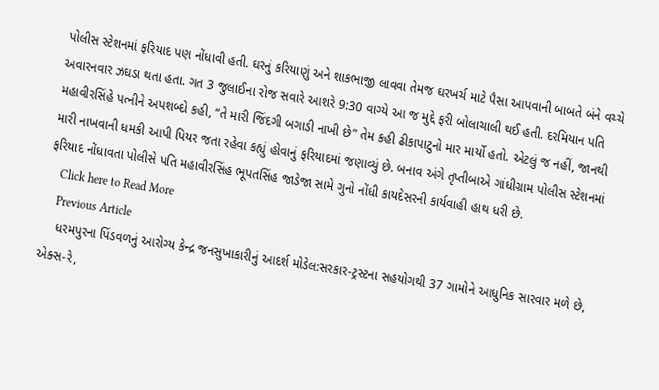પોલીસ સ્ટેશનમાં ફરિયાદ પણ નોંધાવી હતી. ઘરનું કરિયાણું અને શાકભાજી લાવવા તેમજ ઘરખર્ચ માટે પૈસા આપવાની બાબતે બંને વચ્ચે અવારનવાર ઝઘડા થતા હતા. ગત 3 જુલાઈના રોજ સવારે આશરે 9:30 વાગ્યે આ જ મુદ્દે ફરી બોલાચાલી થઈ હતી. દરમિયાન પતિ મહાવીરસિંહે પત્નીને અપશબ્દો કહી, “તે મારી જિંદગી બગાડી નાખી છે” તેમ કહી ઢીકાપાટુનો માર માર્યો હતો. એટલું જ નહીં, જાનથી મારી નાખવાની ધમકી આપી પિયર જતા રહેવા કહ્યું હોવાનું ફરિયાદમાં જણાવ્યું છે. બનાવ અંગે તૃપ્તીબાએ ગાંધીગ્રામ પોલીસ સ્ટેશનમાં ફરિયાદ નોંધાવતા પોલીસે પતિ મહાવીરસિંહ ભૂપતસિંહ જાડેજા સામે ગુનો નોંધી કાયદેસરની કાર્યવાહી હાથ ધરી છે.
    Click here to Read More
    Previous Article
    ધરમપુરના પિંડવળનું આરોગ્ય કેન્દ્ર જનસુખાકારીનું આદર્શ મોડેલ:સરકાર-ટ્રસ્ટના સહયોગથી 37 ગામોને આધુનિક સારવાર મળે છે, એક્સ-રે,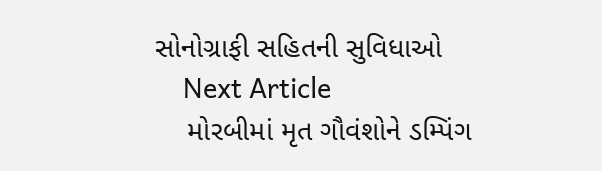સોનોગ્રાફી સહિતની સુવિધાઓ
    Next Article
    મોરબીમાં મૃત ગૌવંશોને ડમ્પિંગ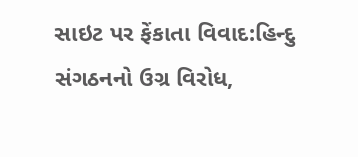સાઇટ પર ફેંકાતા વિવાદ:હિન્દુ સંગઠનનો ઉગ્ર વિરોધ,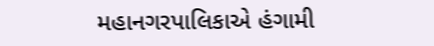મહાનગરપાલિકાએ હંગામી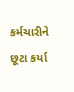કર્મચારીને છૂટા કર્યા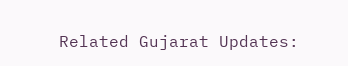Related Gujarat Updates: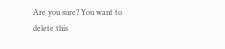Are you sure? You want to delete this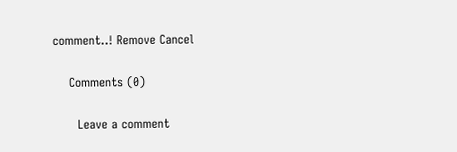comment..! Remove Cancel

    Comments (0)

      Leave a comment